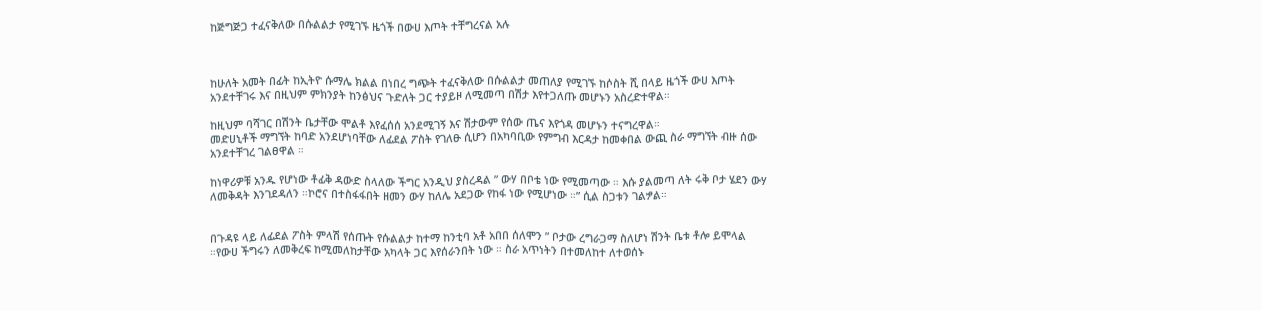ከጅግጅጋ ተፈናቅለው በሱልልታ የሚገኙ ዜጎች በውሀ እጦት ተቸግረናል አሉ



ከሁለት አመት በፊት ከኢትዮ ሱማሌ ክልል በነበረ ግጭት ተፈናቅለው በሱልልታ መጠለያ የሚገኙ ከሶስት ሺ በላይ ዜጎች ውሀ እጦት አንደተቸገሩ እና በዚህም ምክንያት ከንፅህና ጉድለት ጋር ተያይዞ ለሚመጣ በሽታ እየተጋለጡ መሆኑን አስረድተዋል።

ከዚህም ባሻገር በሽንት ቤታቸው ሞልቶ እየፈሰሰ አንደሚገኝ እና ሽታውም የሰው ጤና እየጎዳ መሆኑን ተናግረዋል።
መድሀኒቶች ማግኘት ከባድ አንደሆነባቸው ለፊደል ፖስት የገለፁ ሲሆን በአካባቢው የምግብ እርዳታ ከመቀበል ውጪ ስራ ማግኘት ብዙ ሰው አንደተቸገረ ገልፀዋል ።

ከነዋሪዎቹ አንዱ የሆነው ቶፊቅ ዳውድ ስላለው ችግር አንዲህ ያስረዳል ” ውሃ በቦቴ ነው የሚመጣው ። እሱ ያልመጣ ለት ሩቅ ቦታ ሄደን ውሃ ለመቅዳት እንገደዳለን ።ኮሮና በተስፋፋበት ዘመን ውሃ ከለሌ አደጋው የከፋ ነው የሚሆነው ።” ሲል ስጋቱን ገልፇል።


በጉዳዩ ላይ ለፊደል ፖስት ምላሽ የሰጡት የሱልልታ ከተማ ከንቲባ አቶ አበበ ሰለሞን ” ቦታው ረግራጋማ ስለሆነ ሽንት ቤቱ ቶሎ ይሞላል ።የውሀ ችግሩን ለመቅረፍ ከሚመለከታቸው አካላት ጋር እየሰራንበት ነው ። ስራ አጥነትን በተመለከተ ለተወሰኑ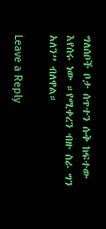ግለሰቦች ቦታ ሰጥተን ሱቅ ከፍተው እየሰሩ ነው ።የሚቀረን ብዙ ስራ ግን አለን” ብለዋል።

Leave a Reply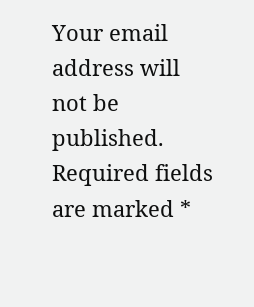Your email address will not be published. Required fields are marked *